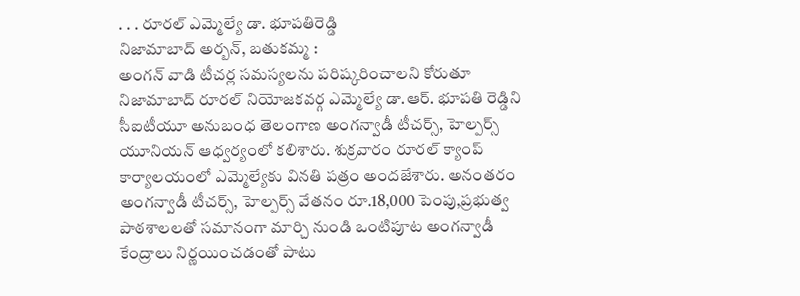. . . రూరల్ ఎమ్మెల్యే డా. భూపతిరెడ్డి
నిజామాబాద్ అర్బన్, బతుకమ్మ :
అంగన్ వాడి టీచర్ల సమస్యలను పరిష్కరించాలని కోరుతూ నిజామాబాద్ రూరల్ నియోజకవర్గ ఎమ్మెల్యే డా.ఆర్. భూపతి రెడ్డిని సీఐటీయూ అనుబంధ తెలంగాణ అంగన్వాడీ టీచర్స్, హెల్పర్స్ యూనియన్ ఆధ్వర్యంలో కలిశారు. శుక్రవారం రూరల్ క్యాంప్ కార్యాలయంలో ఎమ్మెల్యేకు వినతి పత్రం అందజేశారు. అనంతరం అంగన్వాడీ టీచర్స్, హెల్పర్స్ వేతనం రూ.18,000 పెంపు,ప్రభుత్వ పాఠశాలలతో సమానంగా మార్చి నుండి ఒంటిపూట అంగన్వాడీ కేంద్రాలు నిర్ణయించడంతో పాటు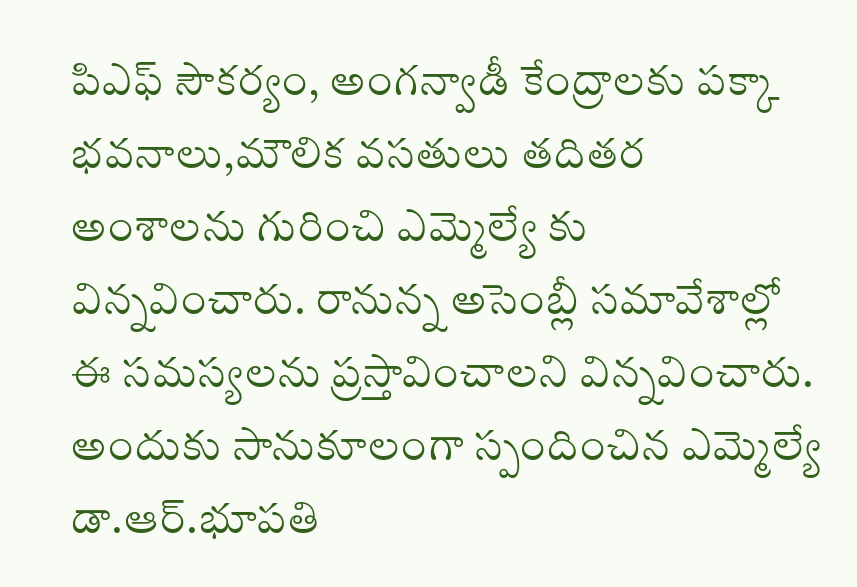పిఎఫ్ సౌకర్యం, అంగన్వాడీ కేంద్రాలకు పక్కా భవనాలు,మౌలిక వసతులు తదితర అంశాలను గురించి ఎమ్మెల్యే కు విన్నవించారు. రానున్న అసెంబ్లీ సమావేశాల్లో ఈ సమస్యలను ప్రస్తావించాలని విన్నవించారు. అందుకు సానుకూలంగా స్పందించిన ఎమ్మెల్యే డా.ఆర్.భూపతి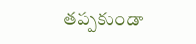తప్పకుండా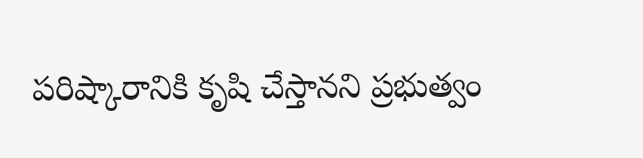పరిష్కారానికి కృషి చేస్తానని ప్రభుత్వం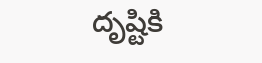దృష్టికి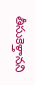తీసుకెళ్తానని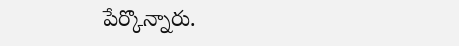పేర్కొన్నారు.